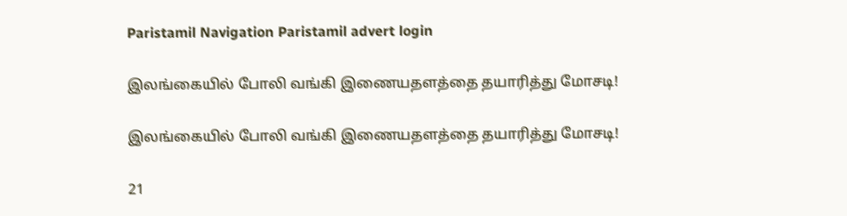Paristamil Navigation Paristamil advert login

இலங்கையில் போலி வங்கி இணையதளத்தை தயாரித்து மோசடி!

இலங்கையில் போலி வங்கி இணையதளத்தை தயாரித்து மோசடி!

21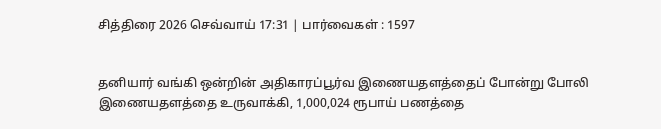சித்திரை 2026 செவ்வாய் 17:31 | பார்வைகள் : 1597


தனியார் வங்கி ஒன்றின் அதிகாரப்பூர்வ இணையதளத்தைப் போன்று போலி இணையதளத்தை உருவாக்கி, 1,000,024 ரூபாய் பணத்தை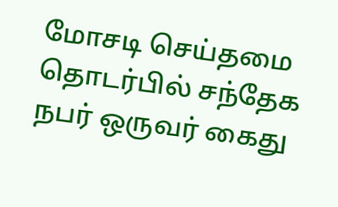மோசடி செய்தமை தொடர்பில் சந்தேக நபர் ஒருவர் கைது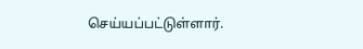செய்யப்பட்டுள்ளார்.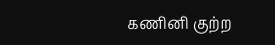கணினி குற்ற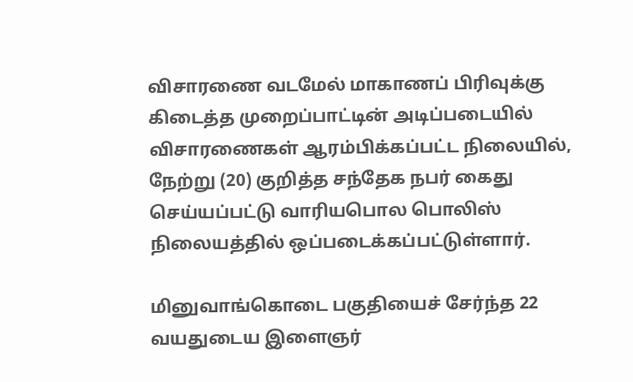விசாரணை வடமேல் மாகாணப் பிரிவுக்கு கிடைத்த முறைப்பாட்டின் அடிப்படையில் விசாரணைகள் ஆரம்பிக்கப்பட்ட நிலையில், நேற்று (20) குறித்த சந்தேக நபர் கைது செய்யப்பட்டு வாரியபொல பொலிஸ் நிலையத்தில் ஒப்படைக்கப்பட்டுள்ளார்.

மினுவாங்கொடை பகுதியைச் சேர்ந்த 22 வயதுடைய இளைஞர்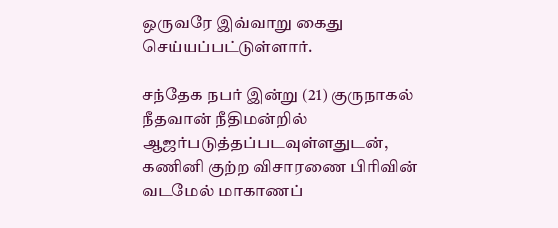ஒருவரே இவ்வாறு கைது செய்யப்பட்டுள்ளார்.

சந்தேக நபர் இன்று (21) குருநாகல் நீதவான் நீதிமன்றில் ஆஜர்படுத்தப்படவுள்ளதுடன், கணினி குற்ற விசாரணை பிரிவின் வடமேல் மாகாணப்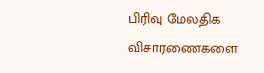பிரிவு மேலதிக விசாரணைகளை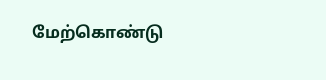மேற்கொண்டு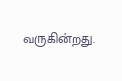வருகின்றது.